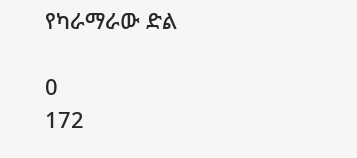የካራማራው ድል

0
172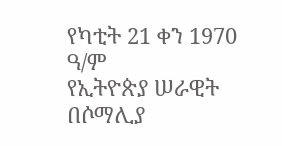የካቲት 21 ቀን 1970 ዓ/ም
የኢትዮጵያ ሠራዊት በሶማሊያ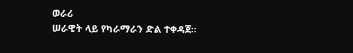ወራሪ
ሠራዊት ላይ የካራማራን ድል ተቀዳጀ።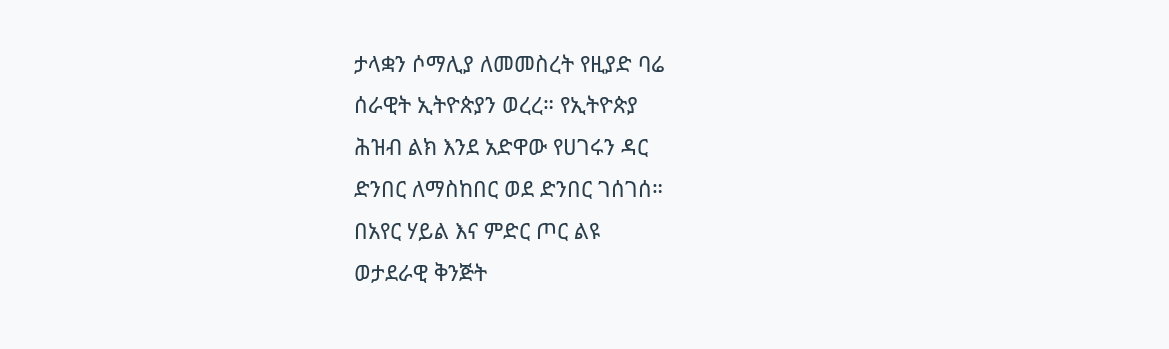ታላቋን ሶማሊያ ለመመስረት የዚያድ ባሬ
ሰራዊት ኢትዮጵያን ወረረ። የኢትዮጵያ
ሕዝብ ልክ እንደ አድዋው የሀገሩን ዳር
ድንበር ለማስከበር ወደ ድንበር ገሰገሰ።
በአየር ሃይል እና ምድር ጦር ልዩ
ወታደራዊ ቅንጅት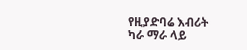የዚያድባሬ እብሪት
ካራ ማራ ላይ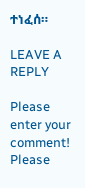ተነፈሰ።

LEAVE A REPLY

Please enter your comment!
Please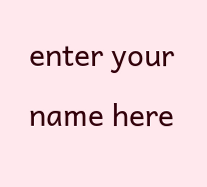enter your name here